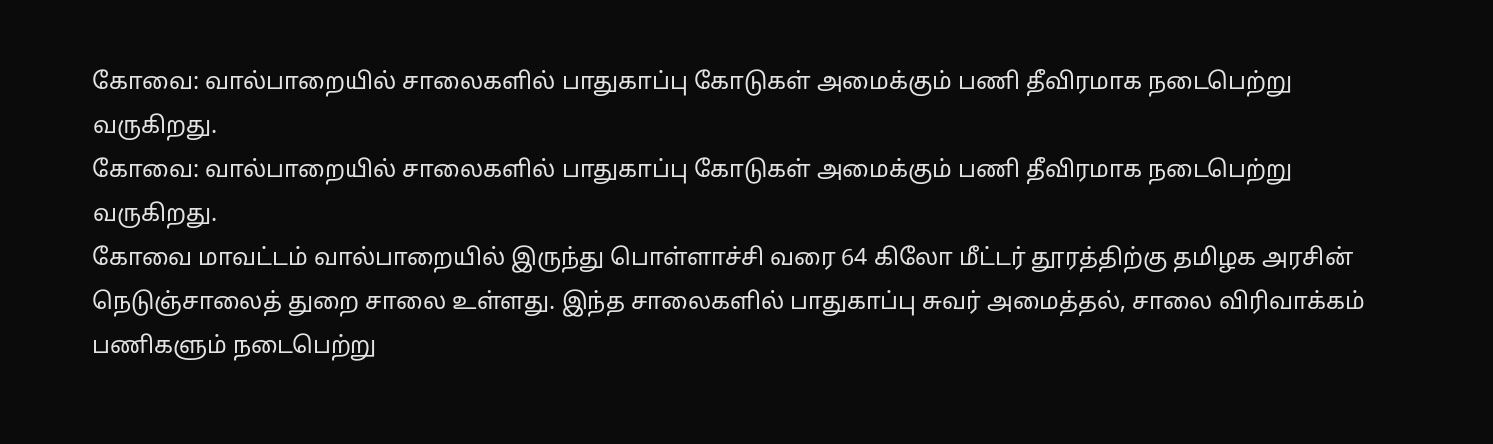கோவை: வால்பாறையில் சாலைகளில் பாதுகாப்பு கோடுகள் அமைக்கும் பணி தீவிரமாக நடைபெற்று வருகிறது.
கோவை: வால்பாறையில் சாலைகளில் பாதுகாப்பு கோடுகள் அமைக்கும் பணி தீவிரமாக நடைபெற்று வருகிறது.
கோவை மாவட்டம் வால்பாறையில் இருந்து பொள்ளாச்சி வரை 64 கிலோ மீட்டர் தூரத்திற்கு தமிழக அரசின் நெடுஞ்சாலைத் துறை சாலை உள்ளது. இந்த சாலைகளில் பாதுகாப்பு சுவர் அமைத்தல், சாலை விரிவாக்கம் பணிகளும் நடைபெற்று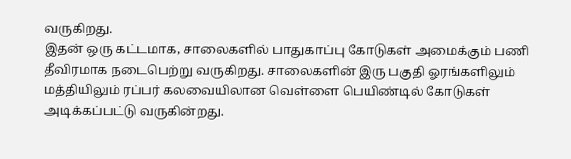வருகிறது.
இதன் ஒரு கட்டமாக, சாலைகளில் பாதுகாப்பு கோடுகள் அமைக்கும் பணி தீவிரமாக நடைபெற்று வருகிறது. சாலைகளின் இரு பகுதி ஓரங்களிலும் மத்தியிலும் ரப்பர் கலவையிலான வெள்ளை பெயிண்டில் கோடுகள் அடிக்கப்பட்டு வருகின்றது.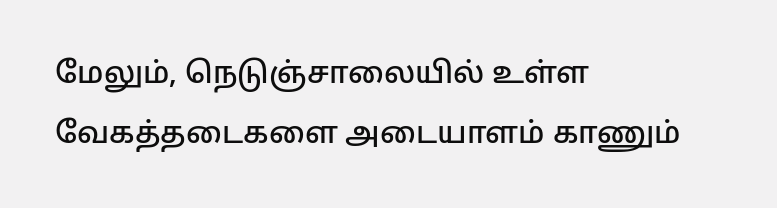மேலும், நெடுஞ்சாலையில் உள்ள வேகத்தடைகளை அடையாளம் காணும்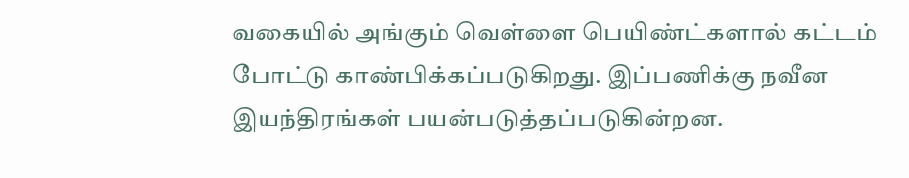வகையில் அங்கும் வெள்ளை பெயிண்ட்களால் கட்டம் போட்டு காண்பிக்கப்படுகிறது. இப்பணிக்கு நவீன இயந்திரங்கள் பயன்படுத்தப்படுகின்றன.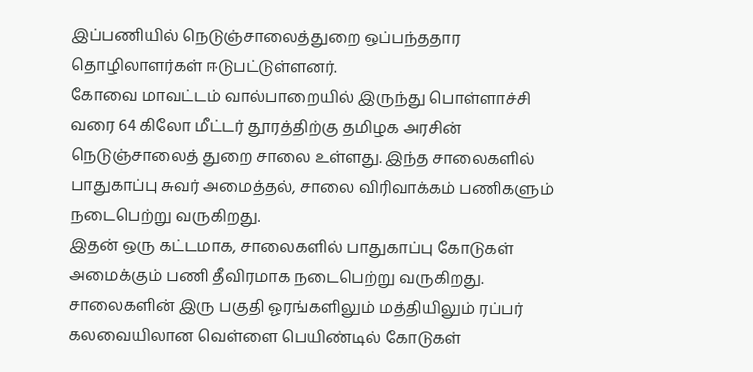இப்பணியில் நெடுஞ்சாலைத்துறை ஒப்பந்ததார தொழிலாளர்கள் ஈடுபட்டுள்ளனர்.
கோவை மாவட்டம் வால்பாறையில் இருந்து பொள்ளாச்சி வரை 64 கிலோ மீட்டர் தூரத்திற்கு தமிழக அரசின் நெடுஞ்சாலைத் துறை சாலை உள்ளது. இந்த சாலைகளில் பாதுகாப்பு சுவர் அமைத்தல், சாலை விரிவாக்கம் பணிகளும் நடைபெற்று வருகிறது.
இதன் ஒரு கட்டமாக, சாலைகளில் பாதுகாப்பு கோடுகள் அமைக்கும் பணி தீவிரமாக நடைபெற்று வருகிறது. சாலைகளின் இரு பகுதி ஓரங்களிலும் மத்தியிலும் ரப்பர் கலவையிலான வெள்ளை பெயிண்டில் கோடுகள்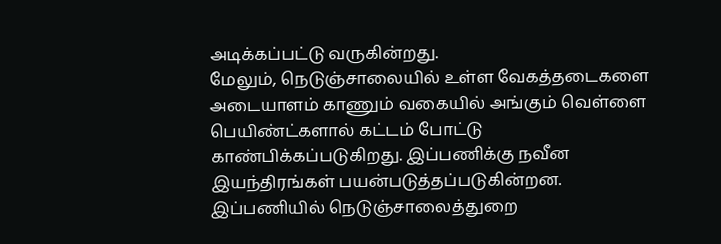அடிக்கப்பட்டு வருகின்றது.
மேலும், நெடுஞ்சாலையில் உள்ள வேகத்தடைகளை அடையாளம் காணும் வகையில் அங்கும் வெள்ளை பெயிண்ட்களால் கட்டம் போட்டு காண்பிக்கப்படுகிறது. இப்பணிக்கு நவீன இயந்திரங்கள் பயன்படுத்தப்படுகின்றன.
இப்பணியில் நெடுஞ்சாலைத்துறை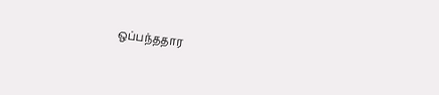ஒப்பந்ததார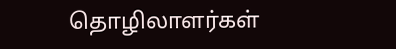தொழிலாளர்கள்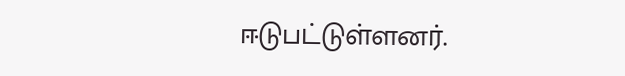ஈடுபட்டுள்ளனர்.